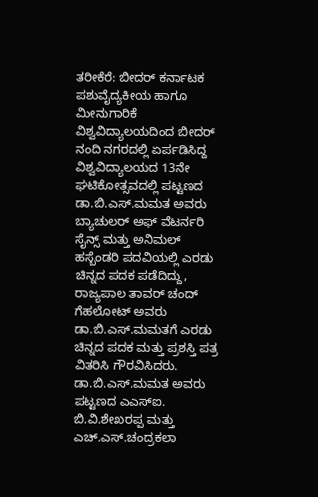ತರೀಕೆರೆ: ಬೀದರ್ ಕರ್ನಾಟಕ ಪಶುವೈದ್ಯಕೀಯ ಹಾಗೂ ಮೀನುಗಾರಿಕೆ ವಿಶ್ವವಿದ್ಯಾಲಯದಿಂದ ಬೀದರ್ ನಂದಿ ನಗರದಲ್ಲಿ ಏರ್ಪಡಿಸಿದ್ದ ವಿಶ್ವವಿದ್ಯಾಲಯದ 13ನೇ ಘಟಿಕೋತ್ಸವದಲ್ಲಿ ಪಟ್ಟಣದ ಡಾ.ಬಿ.ಎಸ್.ಮಮತ ಅವರು ಬ್ಯಾಚುಲರ್ ಅಫ್ ವೆಟರ್ನರಿ ಸೈನ್ಸ್ ಮತ್ತು ಅನಿಮಲ್ ಹಸ್ಬೆಂಡರಿ ಪದವಿಯಲ್ಲಿ ಎರಡು ಚಿನ್ನದ ಪದಕ ಪಡೆದಿದ್ದು, ರಾಜ್ಯಪಾಲ ತಾವರ್ ಚಂದ್ ಗೆಹಲೋಟ್ ಅವರು ಡಾ.ಬಿ.ಎಸ್.ಮಮತಗೆ ಎರಡು ಚಿನ್ನದ ಪದಕ ಮತ್ತು ಪ್ರಶಸ್ತಿ ಪತ್ರ ವಿತರಿಸಿ ಗೌರವಿಸಿದರು. ಡಾ.ಬಿ.ಎಸ್.ಮಮತ ಅವರು ಪಟ್ಟಣದ ಎಎಸ್ಐ. ಬಿ.ವಿ.ಶೇಖರಪ್ಪ ಮತ್ತು ಎಚ್.ಎಸ್.ಚಂದ್ರಕಲಾ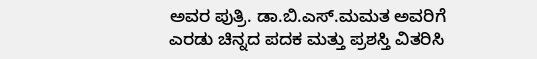ಅವರ ಪುತ್ರಿ. ಡಾ.ಬಿ.ಎಸ್.ಮಮತ ಅವರಿಗೆ ಎರಡು ಚಿನ್ನದ ಪದಕ ಮತ್ತು ಪ್ರಶಸ್ತಿ ವಿತರಿಸಿ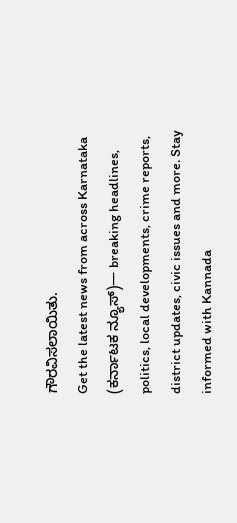ಗೌರವಿಸಲಾಯಿತು.
Get the latest news from across Karnataka (ಕರ್ನಾಟಕ ನ್ಯೂಸ್)— breaking headlines, politics, local developments, crime reports, district updates, civic issues and more. Stay informed with Kannada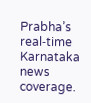Prabha’s real‑time Karnataka news coverage.